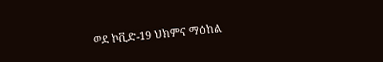ወደ ኮቪድ-19 ህክምና ማዕከል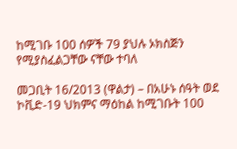ከሚገቡ 100 ሰዎች 79 ያህሉ ኦክስጅን የሚያስፈልጋቸው ናቸው ተባለ

መጋቢት 16/2013 (ዋልታ) – በአሁኑ ሰዓት ወደ ኮቪድ-19 ህክምና ማዕከል ከሚገቡት 100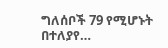ግለሰቦች 79 የሚሆኑት በተለያየ…